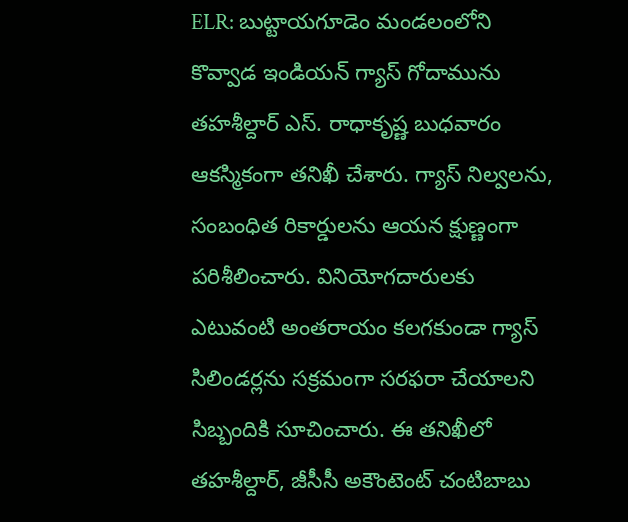ELR: బుట్టాయగూడెం మండలంలోని కొవ్వాడ ఇండియన్ గ్యాస్ గోదామును తహశీల్దార్ ఎస్. రాధాకృష్ణ బుధవారం ఆకస్మికంగా తనిఖీ చేశారు. గ్యాస్ నిల్వలను, సంబంధిత రికార్డులను ఆయన క్షుణ్ణంగా పరిశీలించారు. వినియోగదారులకు ఎటువంటి అంతరాయం కలగకుండా గ్యాస్ సిలిండర్లను సక్రమంగా సరఫరా చేయాలని సిబ్బందికి సూచించారు. ఈ తనిఖీలో తహశీల్దార్, జీసీసీ అకౌంటెంట్ చంటిబాబు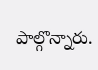పాల్గొన్నారు.